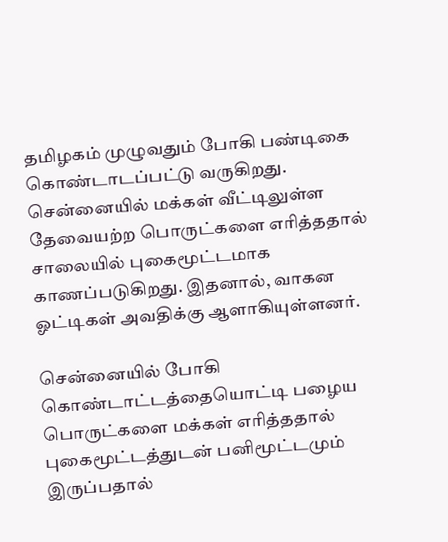தமிழகம் முழுவதும் போகி பண்டிகை கொண்டாடப்பட்டு வருகிறது. சென்னையில் மக்கள் வீட்டிலுள்ள தேவையற்ற பொருட்களை எரித்ததால் சாலையில் புகைமூட்டமாக காணப்படுகிறது. இதனால், வாகன ஓட்டிகள் அவதிக்கு ஆளாகியுள்ளனர்.

சென்னையில் போகி கொண்டாட்டத்தையொட்டி பழைய பொருட்களை மக்கள் எரித்ததால் புகைமூட்டத்துடன் பனிமூட்டமும் இருப்பதால்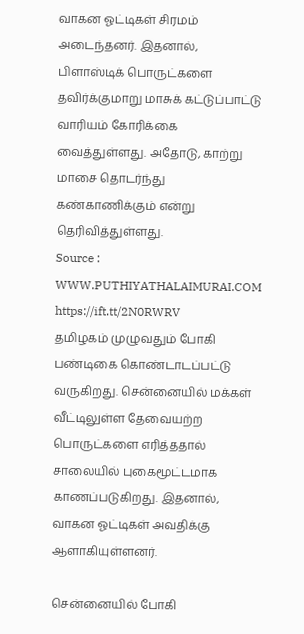வாகன ஓட்டிகள் சிரமம் அடைந்தனர். இதனால், பிளாஸ்டிக் பொருட்களை தவிர்க்குமாறு மாசுக் கட்டுப்பாட்டு வாரியம் கோரிக்கை வைத்துள்ளது. அதோடு, காற்று மாசை தொடர்ந்து கண்காணிக்கும் என்று தெரிவித்துள்ளது.
Source : WWW.PUTHIYATHALAIMURAI.COM
https://ift.tt/2N0RWRV
தமிழகம் முழுவதும் போகி பண்டிகை கொண்டாடப்பட்டு வருகிறது. சென்னையில் மக்கள் வீட்டிலுள்ள தேவையற்ற பொருட்களை எரித்ததால் சாலையில் புகைமூட்டமாக காணப்படுகிறது. இதனால், வாகன ஓட்டிகள் அவதிக்கு ஆளாகியுள்ளனர்.

சென்னையில் போகி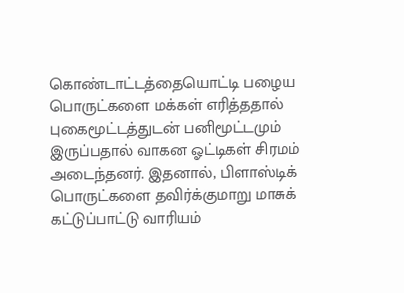கொண்டாட்டத்தையொட்டி பழைய பொருட்களை மக்கள் எரித்ததால் புகைமூட்டத்துடன் பனிமூட்டமும் இருப்பதால் வாகன ஓட்டிகள் சிரமம் அடைந்தனர். இதனால், பிளாஸ்டிக் பொருட்களை தவிர்க்குமாறு மாசுக் கட்டுப்பாட்டு வாரியம்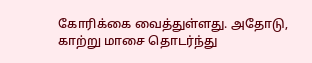கோரிக்கை வைத்துள்ளது. அதோடு, காற்று மாசை தொடர்ந்து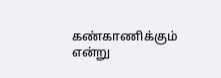கண்காணிக்கும் என்று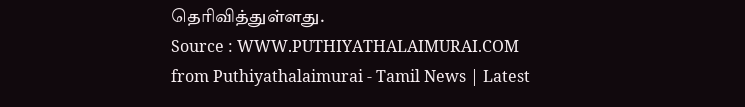தெரிவித்துள்ளது.
Source : WWW.PUTHIYATHALAIMURAI.COM
from Puthiyathalaimurai - Tamil News | Latest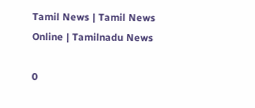Tamil News | Tamil News Online | Tamilnadu News

0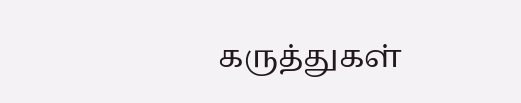கருத்துகள்